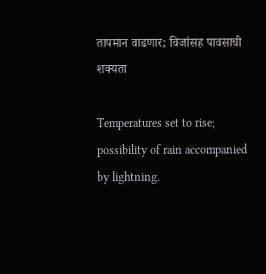तापमान वाढणार; विजांसह पावसाची शक्यता

Temperatures set to rise; possibility of rain accompanied by lightning.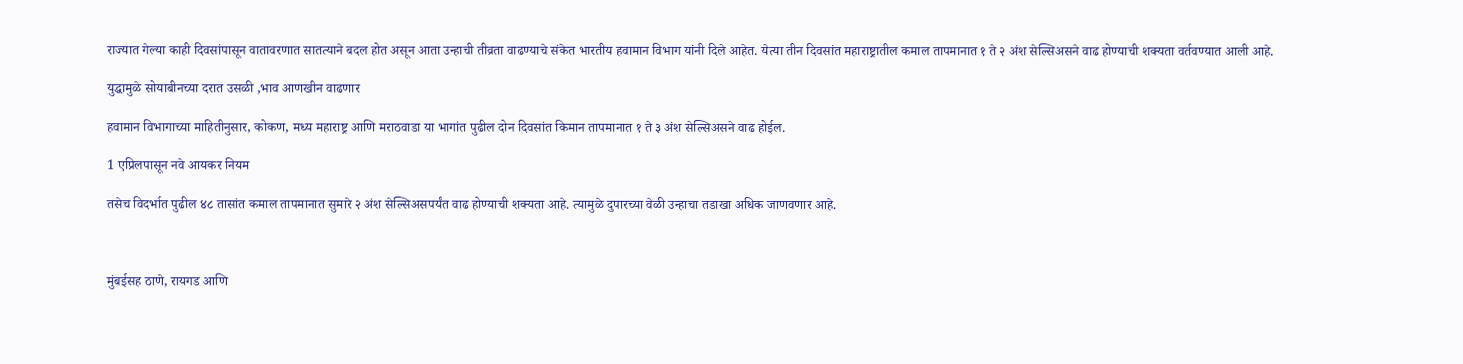राज्यात गेल्या काही दिवसांपासून वातावरणात सातत्याने बदल होत असून आता उन्हाची तीव्रता वाढण्याचे संकेत भारतीय हवामान विभाग यांनी दिले आहेत. येत्या तीन दिवसांत महाराष्ट्रातील कमाल तापमानात १ ते २ अंश सेल्सिअसने वाढ होण्याची शक्यता वर्तवण्यात आली आहे.

युद्धामुळे सोयाबीनच्या दरात उसळी ,भाव आणखीन वाढणार

हवामान विभागाच्या माहितीनुसार, कोकण, मध्य महाराष्ट्र आणि मराठवाडा या भागांत पुढील दोन दिवसांत किमान तापमानात १ ते ३ अंश सेल्सिअसने वाढ होईल.

1 एप्रिलपासून नवे आयकर नियम

तसेच विदर्भात पुढील ४८ तासांत कमाल तापमानात सुमारे २ अंश सेल्सिअसपर्यंत वाढ होण्याची शक्यता आहे. त्यामुळे दुपारच्या वेळी उन्हाचा तडाखा अधिक जाणवणार आहे.



मुंबईसह ठाणे, रायगड आणि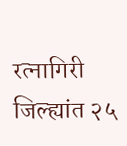रत्नागिरी जिल्ह्यांत २५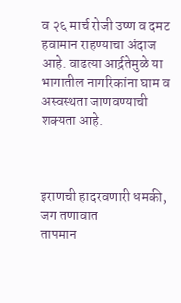व २६ मार्च रोजी उष्ण व दमट हवामान राहण्याचा अंदाज आहे. वाढत्या आर्द्रतेमुळे या भागातील नागरिकांना घाम व अस्वस्थता जाणवण्याची शक्यता आहे.



इराणची हादरवणारी धमकी, जग तणावात
तापमान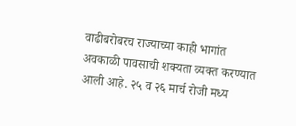वाढीबरोबरच राज्याच्या काही भागांत अवकाळी पावसाची शक्यता व्यक्त करण्यात आली आहे. २५ व २६ मार्च रोजी मध्य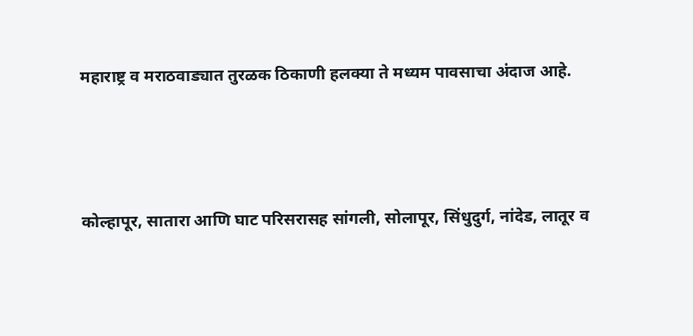महाराष्ट्र व मराठवाड्यात तुरळक ठिकाणी हलक्या ते मध्यम पावसाचा अंदाज आहे.



कोल्हापूर, सातारा आणि घाट परिसरासह सांगली, सोलापूर, सिंधुदुर्ग, नांदेड, लातूर व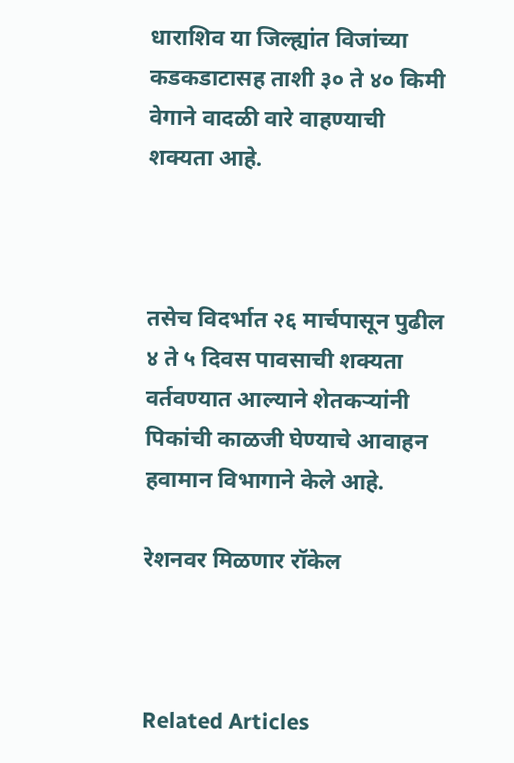धाराशिव या जिल्ह्यांत विजांच्या कडकडाटासह ताशी ३० ते ४० किमी वेगाने वादळी वारे वाहण्याची शक्यता आहे.



तसेच विदर्भात २६ मार्चपासून पुढील ४ ते ५ दिवस पावसाची शक्यता वर्तवण्यात आल्याने शेतकऱ्यांनी पिकांची काळजी घेण्याचे आवाहन हवामान विभागाने केले आहे.

रेशनवर मिळणार रॉकेल



Related Articles